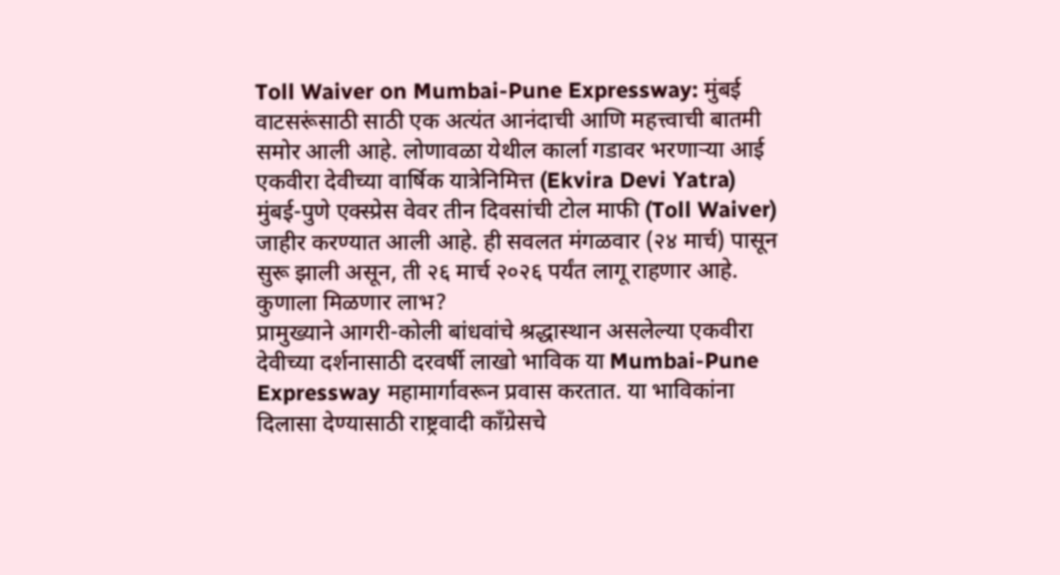Toll Waiver on Mumbai-Pune Expressway: मुंबई वाटसरूंसाठी साठी एक अत्यंत आनंदाची आणि महत्त्वाची बातमी समोर आली आहे. लोणावळा येथील कार्ला गडावर भरणाऱ्या आई एकवीरा देवीच्या वार्षिक यात्रेनिमित्त (Ekvira Devi Yatra) मुंबई-पुणे एक्स्प्रेस वेवर तीन दिवसांची टोल माफी (Toll Waiver) जाहीर करण्यात आली आहे. ही सवलत मंगळवार (२४ मार्च) पासून सुरू झाली असून, ती २६ मार्च २०२६ पर्यंत लागू राहणार आहे.
कुणाला मिळणार लाभ?
प्रामुख्याने आगरी-कोली बांधवांचे श्रद्धास्थान असलेल्या एकवीरा देवीच्या दर्शनासाठी दरवर्षी लाखो भाविक या Mumbai-Pune Expressway महामार्गावरून प्रवास करतात. या भाविकांना दिलासा देण्यासाठी राष्ट्रवादी काँग्रेसचे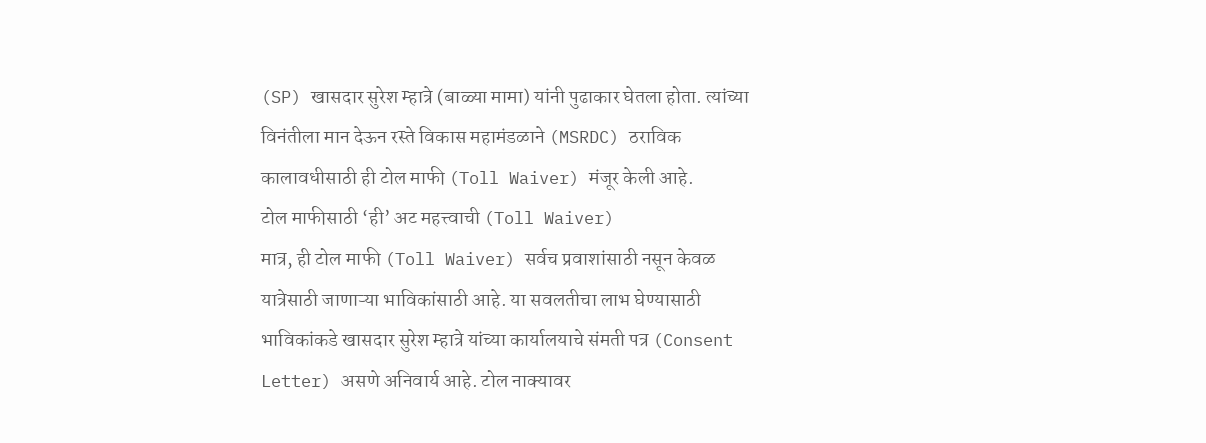(SP) खासदार सुरेश म्हात्रे (बाळ्या मामा) यांनी पुढाकार घेतला होता. त्यांच्या विनंतीला मान देऊन रस्ते विकास महामंडळाने (MSRDC) ठराविक कालावधीसाठी ही टोल माफी (Toll Waiver) मंजूर केली आहे.
टोल माफीसाठी ‘ही’ अट महत्त्वाची (Toll Waiver)
मात्र, ही टोल माफी (Toll Waiver) सर्वच प्रवाशांसाठी नसून केवळ यात्रेसाठी जाणाऱ्या भाविकांसाठी आहे. या सवलतीचा लाभ घेण्यासाठी भाविकांकडे खासदार सुरेश म्हात्रे यांच्या कार्यालयाचे संमती पत्र (Consent Letter) असणे अनिवार्य आहे. टोल नाक्यावर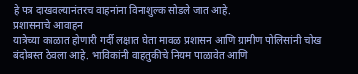हे पत्र दाखवल्यानंतरच वाहनांना विनाशुल्क सोडले जात आहे.
प्रशासनाचे आवाहन
यात्रेच्या काळात होणारी गर्दी लक्षात घेता मावळ प्रशासन आणि ग्रामीण पोलिसांनी चोख बंदोबस्त ठेवला आहे. भाविकांनी वाहतुकीचे नियम पाळावेत आणि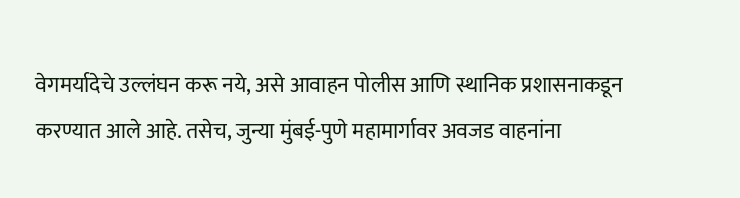वेगमर्यादेचे उल्लंघन करू नये, असे आवाहन पोलीस आणि स्थानिक प्रशासनाकडून करण्यात आले आहे. तसेच, जुन्या मुंबई-पुणे महामार्गावर अवजड वाहनांना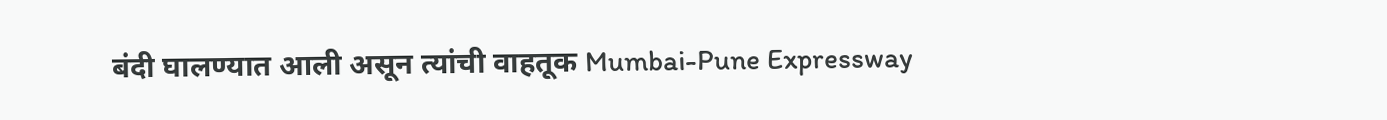बंदी घालण्यात आली असून त्यांची वाहतूक Mumbai-Pune Expressway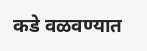कडे वळवण्यात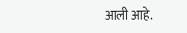आली आहे.